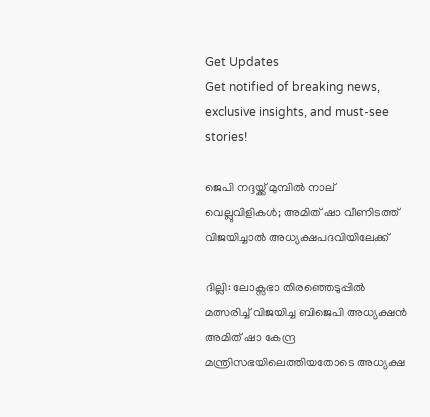Get Updates
Get notified of breaking news, exclusive insights, and must-see stories!

ജെപി നദ്ദയ്ക്ക് മുമ്പിൽ നാല് വെല്ലുവിളികൾ; അമിത് ഷാ വീണിടത്ത് വിജയിച്ചാൽ അധ്യക്ഷപദവിയിലേക്ക്

ദില്ലി: ലോക്സഭാ തിരഞ്ഞെടുപ്പിൽ മത്സരിച്ച് വിജയിച്ച ബിജെപി അധ്യക്ഷൻ അമിത് ഷാ കേന്ദ്ര മന്ത്രിസഭയിലെത്തിയതോടെ അധ്യക്ഷ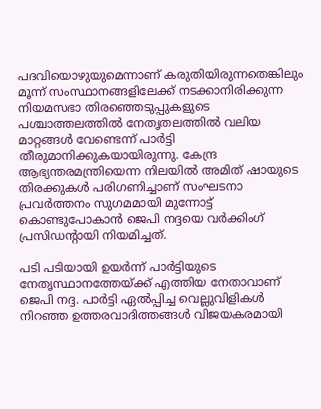പദവിയൊഴുയുമെന്നാണ് കരുതിയിരുന്നതെങ്കിലും മൂന്ന് സംസ്ഥാനങ്ങളിലേക്ക് നടക്കാനിരിക്കുന്ന നിയമസഭാ തിരഞ്ഞെടുപ്പുകളുടെ പശ്ചാത്തലത്തിൽ നേതൃതലത്തിൽ വലിയ മാറ്റങ്ങൾ വേണ്ടെന്ന് പാർട്ടി തീരുമാനിക്കുകയായിരുന്നു. കേന്ദ്ര ആഭ്യന്തരമന്ത്രിയെന്ന നിലയിൽ അമിത് ഷായുടെ തിരക്കുകൾ പരിഗണിച്ചാണ് സംഘടനാ പ്രവർത്തനം സുഗമമായി മുന്നോട്ട് കൊണ്ടുപോകാൻ ജെപി നദ്ദയെ വർക്കിംഗ് പ്രസിഡന്റായി നിയമിച്ചത്.

പടി പടിയായി ഉയർന്ന് പാർട്ടിയുടെ നേതൃസ്ഥാനത്തേയ്ക്ക് എത്തിയ നേതാവാണ് ജെപി നദ്ദ. പാർട്ടി ഏൽപ്പിച്ച വെല്ലുവിളികൾ നിറഞ്ഞ ഉത്തരവാദിത്തങ്ങൾ വിജയകരമായി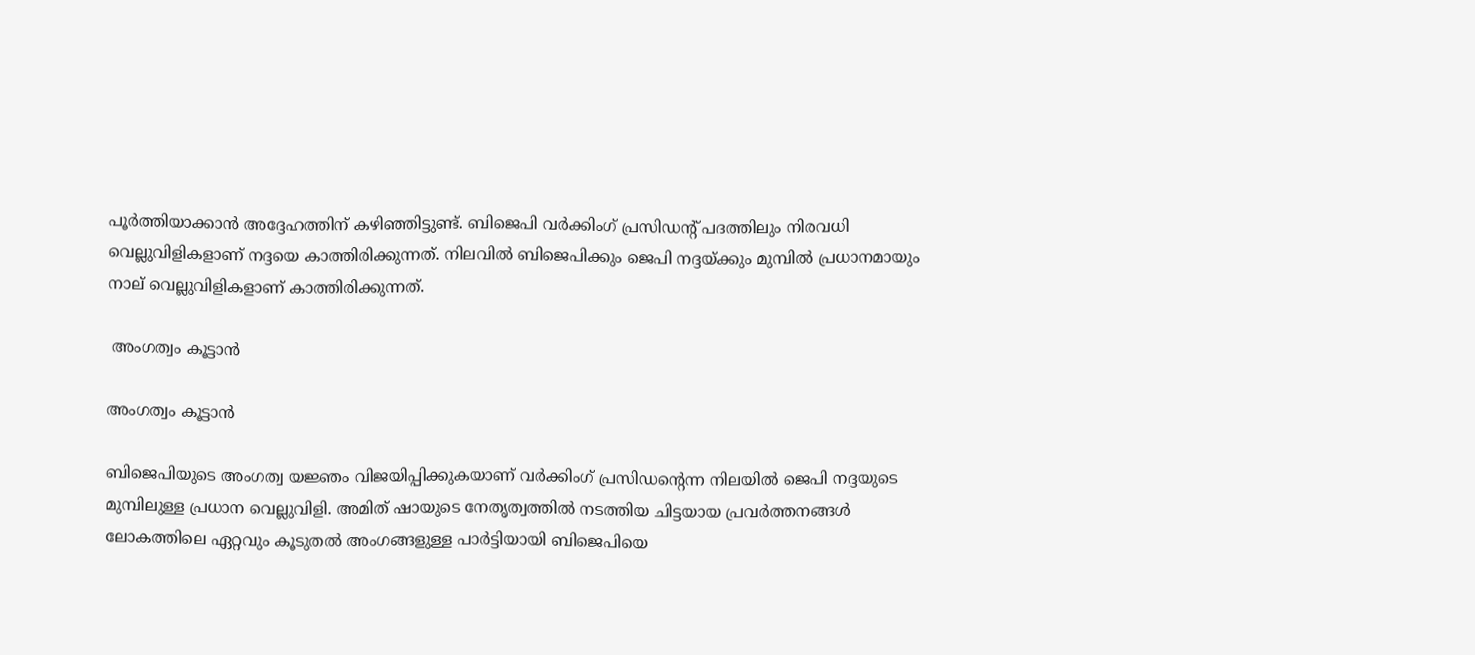പൂർത്തിയാക്കാൻ അദ്ദേഹത്തിന് കഴിഞ്ഞിട്ടുണ്ട്. ബിജെപി വർക്കിംഗ് പ്രസിഡന്റ് പദത്തിലും നിരവധി വെല്ലുവിളികളാണ് നദ്ദയെ കാത്തിരിക്കുന്നത്. നിലവിൽ ബിജെപിക്കും ജെപി നദ്ദയ്ക്കും മുമ്പിൽ പ്രധാനമായും നാല് വെല്ലുവിളികളാണ് കാത്തിരിക്കുന്നത്.

 അംഗത്വം കൂട്ടാൻ

അംഗത്വം കൂട്ടാൻ

ബിജെപിയുടെ അംഗത്വ യജ്ഞം വിജയിപ്പിക്കുകയാണ് വർക്കിംഗ് പ്രസിഡന്റെന്ന നിലയിൽ ജെപി നദ്ദയുടെ മുമ്പിലുള്ള പ്രധാന വെല്ലുവിളി. അമിത് ഷായുടെ നേതൃത്വത്തിൽ നടത്തിയ ചിട്ടയായ പ്രവർത്തനങ്ങൾ ലോകത്തിലെ ഏറ്റവും കൂടുതൽ അംഗങ്ങളുള്ള പാർട്ടിയായി ബിജെപിയെ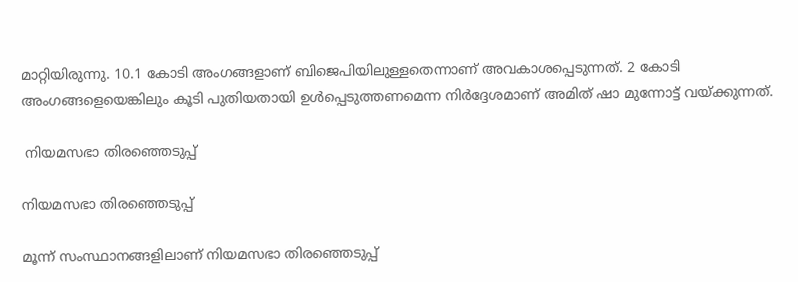മാറ്റിയിരുന്നു. 10.1 കോടി അംഗങ്ങളാണ് ബിജെപിയിലുള്ളതെന്നാണ് അവകാശപ്പെടുന്നത്. 2 കോടി അംഗങ്ങളെയെങ്കിലും കൂടി പുതിയതായി ഉൾപ്പെടുത്തണമെന്ന നിർദ്ദേശമാണ് അമിത് ഷാ മുന്നോട്ട് വയ്ക്കുന്നത്.

 നിയമസഭാ തിരഞ്ഞെടുപ്പ്

നിയമസഭാ തിരഞ്ഞെടുപ്പ്

മൂന്ന് സംസ്ഥാനങ്ങളിലാണ് നിയമസഭാ തിരഞ്ഞെടുപ്പ്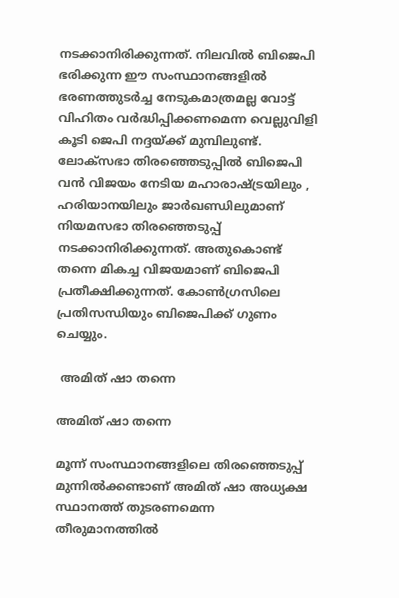നടക്കാനിരിക്കുന്നത്. നിലവിൽ ബിജെപി ഭരിക്കുന്ന ഈ സംസ്ഥാനങ്ങളിൽ ഭരണത്തുടർച്ച നേടുകമാത്രമല്ല വോട്ട് വിഹിതം വർദ്ധിപ്പിക്കണമെന്ന വെല്ലുവിളി കൂടി ജെപി നദ്ദയ്ക്ക് മുമ്പിലുണ്ട്. ലോക്സഭാ തിരഞ്ഞെടുപ്പിൽ ബിജെപി വൻ വിജയം നേടിയ മഹാരാഷ്ട്രയിലും , ഹരിയാനയിലും ജാർഖണ്ഡ‍ിലുമാണ് നിയമസഭാ തിരഞ്ഞെടുപ്പ് നടക്കാനിരിക്കുന്നത്. അതുകൊണ്ട് തന്നെ മികച്ച വിജയമാണ് ബിജെപി പ്രതീക്ഷിക്കുന്നത്. കോൺഗ്രസിലെ പ്രതിസന്ധിയും ബിജെപിക്ക് ഗുണം ചെയ്യും.

 അമിത് ഷാ തന്നെ

അമിത് ഷാ തന്നെ

മൂന്ന് സംസ്ഥാനങ്ങളിലെ തിരഞ്ഞെടുപ്പ് മുന്നിൽക്കണ്ടാണ് അമിത് ഷാ അധ്യക്ഷ സ്ഥാനത്ത് തുടരണമെന്ന തീരുമാനത്തിൽ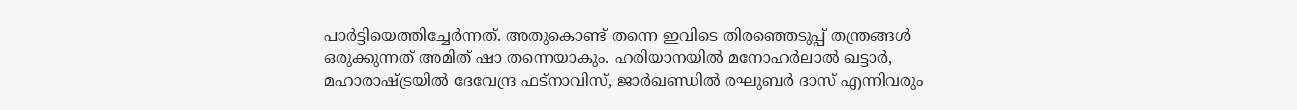പാർട്ടിയെത്തിച്ചേർന്നത്. അതുകൊണ്ട് തന്നെ ഇവിടെ തിരഞ്ഞെടുപ്പ് തന്ത്രങ്ങൾ ഒരുക്കുന്നത് അമിത് ഷാ തന്നെയാകും. ഹരിയാനയിൽ മനോഹർലാൽ ഖട്ടാർ, മഹാരാഷ്ട്രയിൽ ദേവേന്ദ്ര ഫട്നാവിസ്, ജാർഖണ്ഡിൽ രഘുബർ ദാസ് എന്നിവരും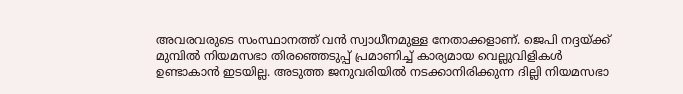അവരവരുടെ സംസ്ഥാനത്ത് വൻ സ്വാധീനമുള്ള നേതാക്കളാണ്. ജെപി നദ്ദയ്ക്ക് മുമ്പിൽ നിയമസഭാ തിരഞ്ഞെടുപ്പ് പ്രമാണിച്ച് കാര്യമായ വെല്ലുവിളികൾ ഉണ്ടാകാൻ ഇടയില്ല. അടുത്ത ജനുവരിയിൽ നടക്കാനിരിക്കുന്ന ദില്ലി നിയമസഭാ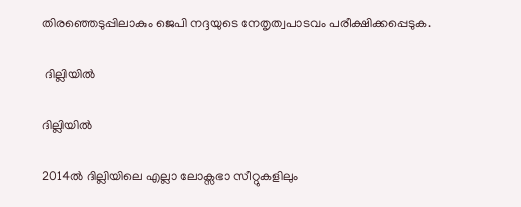തിരഞ്ഞെടുപ്പിലാകും ജെപി നദ്ദയുടെ നേതൃത്വപാടവം പരീക്ഷിക്കപ്പെടുക.

 ദില്ലിയിൽ

ദില്ലിയിൽ

2014ൽ ദില്ലിയിലെ എല്ലാ ലോക്സഭാ സീറ്റുകളിലും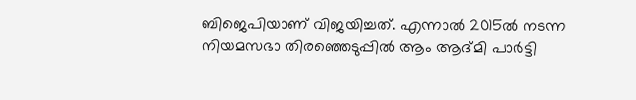ബിജെപിയാണ് വിജയിച്ചത്. എന്നാൽ 2015ൽ നടന്ന നിയമസഭാ തിരഞ്ഞെടുപ്പിൽ ആം ആദ്മി പാർട്ടി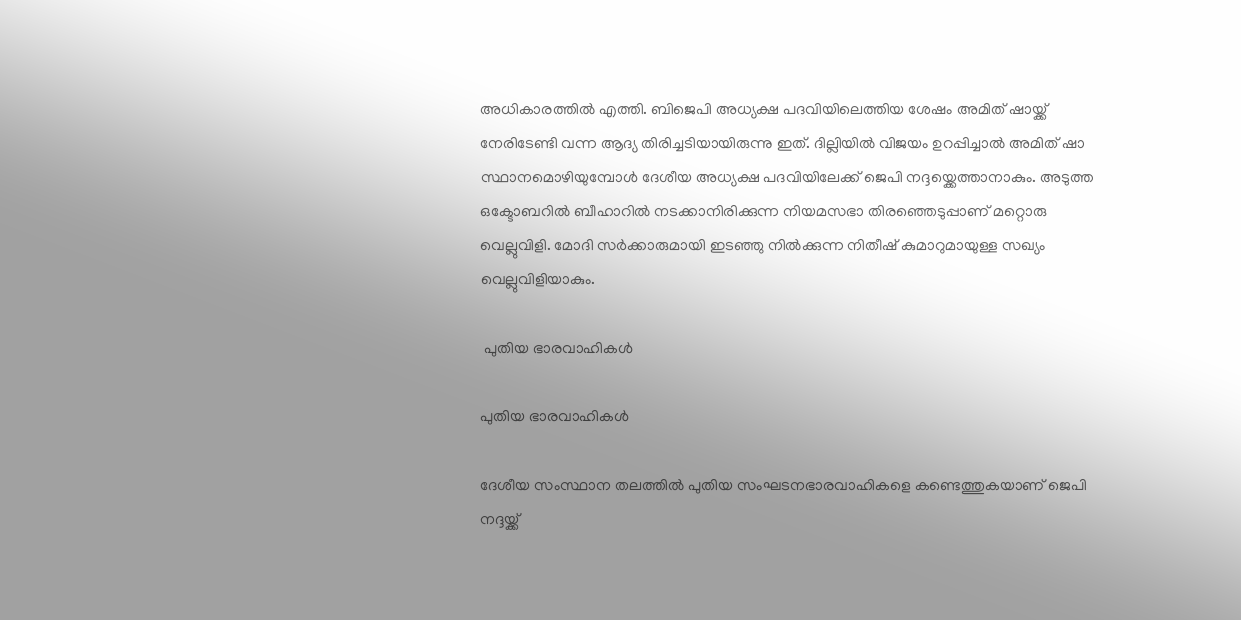അധികാരത്തിൽ എത്തി. ബിജെപി അധ്യക്ഷ പദവിയിലെത്തിയ ശേഷം അമിത് ഷായ്ക്ക് നേരിടേണ്ടി വന്ന ആദ്യ തിരിച്ചടിയായിരുന്നു ഇത്. ദില്ലിയിൽ വിജയം ഉറപ്പിച്ചാൽ അമിത് ഷാ സ്ഥാനമൊഴിയുമ്പോൾ ദേശീയ അധ്യക്ഷ പദവിയിലേക്ക് ജെപി നദ്ദയ്ക്കെത്താനാകും. അടുത്ത ഒക്ടോബറിൽ ബീഹാറിൽ നടക്കാനിരിക്കുന്ന നിയമസഭാ തിരഞ്ഞെടുപ്പാണ് മറ്റൊരു വെല്ലുവിളി. മോദി സർക്കാരുമായി ഇടഞ്ഞു നിൽക്കുന്ന നിതീഷ് കുമാറുമായുള്ള സഖ്യം വെല്ലുവിളിയാകും.

 പുതിയ ഭാരവാഹികൾ

പുതിയ ഭാരവാഹികൾ

ദേശീയ സംസ്ഥാന തലത്തിൽ പുതിയ സംഘടനഭാരവാഹികളെ കണ്ടെത്തുകയാണ് ജെപി നദ്ദയ്ക്ക്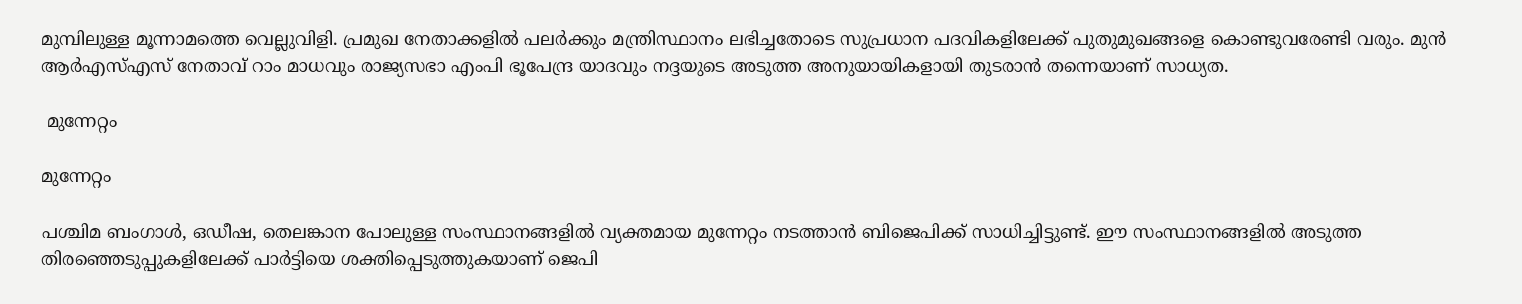മുമ്പിലുള്ള മൂന്നാമത്തെ വെല്ലുവിളി. പ്രമുഖ നേതാക്കളിൽ പലർക്കും മന്ത്രിസ്ഥാനം ലഭിച്ചതോടെ സുപ്രധാന പദവികളിലേക്ക് പുതുമുഖങ്ങളെ കൊണ്ടുവരേണ്ടി വരും. മുൻ ആർഎസ്എസ് നേതാവ് റാം മാധവും രാജ്യസഭാ എംപി ഭൂപേന്ദ്ര യാദവും നദ്ദയുടെ അടുത്ത അനുയായികളായി തുടരാൻ തന്നെയാണ് സാധ്യത.

 മുന്നേറ്റം

മുന്നേറ്റം

പശ്ചിമ ബംഗാൾ, ഒഡീഷ, തെലങ്കാന പോലുള്ള സംസ്ഥാനങ്ങളിൽ വ്യക്തമായ മുന്നേറ്റം നടത്താൻ ബിജെപിക്ക് സാധിച്ചിട്ടുണ്ട്. ഈ സംസ്ഥാനങ്ങളിൽ അടുത്ത തിരഞ്ഞെടുപ്പുകളിലേക്ക് പാർട്ടിയെ ശക്തിപ്പെടുത്തുകയാണ് ജെപി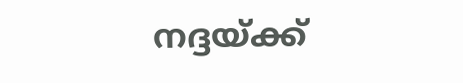നദ്ദയ്ക്ക്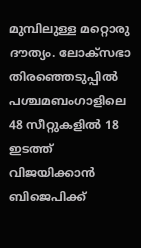മുമ്പിലുള്ള മറ്റൊരു ദൗത്യം. ലോക്സഭാ തിരഞ്ഞെടുപ്പിൽ പശ്ചമബംഗാളിലെ 48 സീറ്റുകളിൽ 18 ഇടത്ത് വിജയിക്കാൻ ബിജെപിക്ക്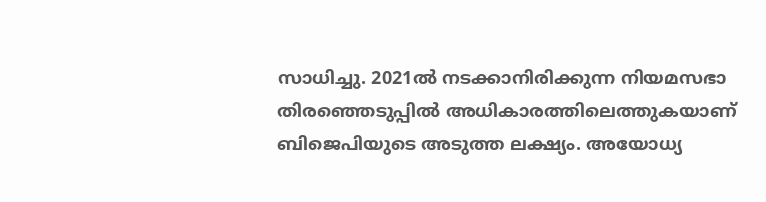സാധിച്ചു. 2021ൽ നടക്കാനിരിക്കുന്ന നിയമസഭാ തിരഞ്ഞെടുപ്പിൽ അധികാരത്തിലെത്തുകയാണ് ബിജെപിയുടെ അടുത്ത ലക്ഷ്യം. അയോധ്യ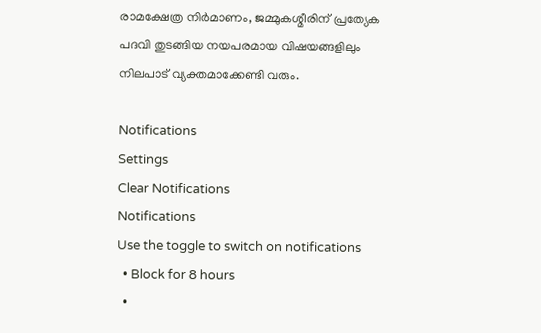രാമക്ഷേത്ര നിർമാണം, ജമ്മുകശ്മീരിന് പ്രത്യേക പദവി തുടങ്ങിയ നയപരമായ വിഷയങ്ങളിലും നിലപാട് വ്യക്തമാക്കേണ്ടി വരും.

Notifications
Settings
Clear Notifications
Notifications
Use the toggle to switch on notifications
  • Block for 8 hours
  •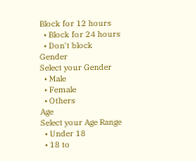Block for 12 hours
  • Block for 24 hours
  • Don't block
Gender
Select your Gender
  • Male
  • Female
  • Others
Age
Select your Age Range
  • Under 18
  • 18 to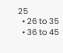25
  • 26 to 35
  • 36 to 45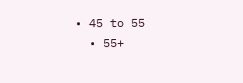• 45 to 55
  • 55+